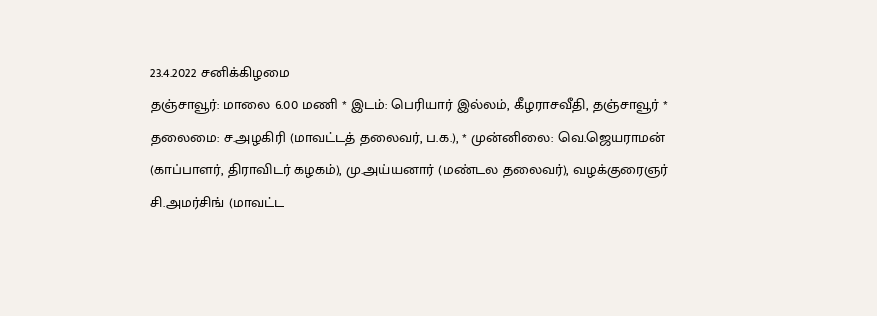23.4.2022 சனிக்கிழமை
தஞ்சாவூர்: மாலை 6.00 மணி * இடம்: பெரியார் இல்லம், கீழராசவீதி, தஞ்சாவூர் * தலைமை: ச.அழகிரி (மாவட்டத் தலைவர், ப.க.), * முன்னிலை: வெ.ஜெயராமன் (காப்பாளர், திராவிடர் கழகம்), மு.அய்யனார் (மண்டல தலைவர்), வழக்குரைஞர் சி.அமர்சிங் (மாவட்ட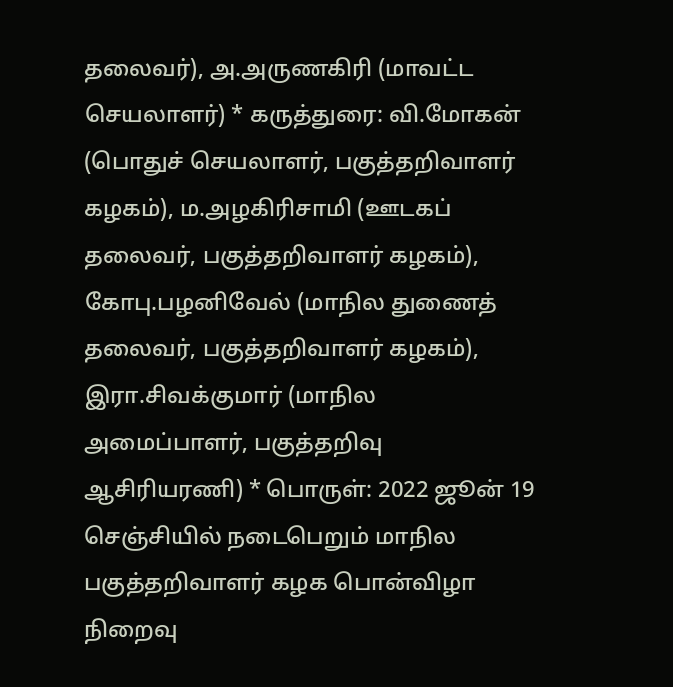தலைவர்), அ.அருணகிரி (மாவட்ட செயலாளர்) * கருத்துரை: வி.மோகன் (பொதுச் செயலாளர், பகுத்தறிவாளர் கழகம்), ம.அழகிரிசாமி (ஊடகப் தலைவர், பகுத்தறிவாளர் கழகம்), கோபு.பழனிவேல் (மாநில துணைத் தலைவர், பகுத்தறிவாளர் கழகம்), இரா.சிவக்குமார் (மாநில அமைப்பாளர், பகுத்தறிவு ஆசிரியரணி) * பொருள்: 2022 ஜூன் 19 செஞ்சியில் நடைபெறும் மாநில பகுத்தறிவாளர் கழக பொன்விழா நிறைவு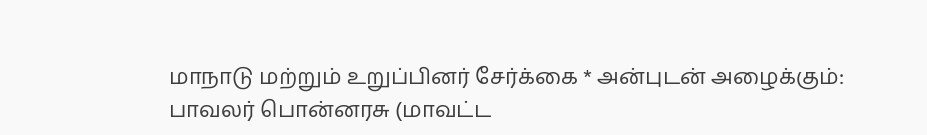மாநாடு மற்றும் உறுப்பினர் சேர்க்கை * அன்புடன் அழைக்கும்: பாவலர் பொன்னரசு (மாவட்ட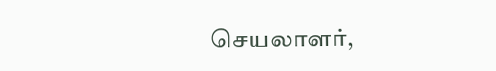செயலாளர்,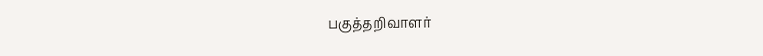பகுத்தறிவாளர்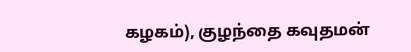கழகம்), குழந்தை கவுதமன்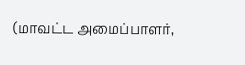(மாவட்ட அமைப்பாளர்,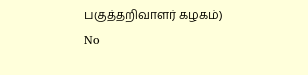பகுத்தறிவாளர் கழகம்)
No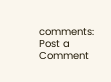comments:
Post a Comment